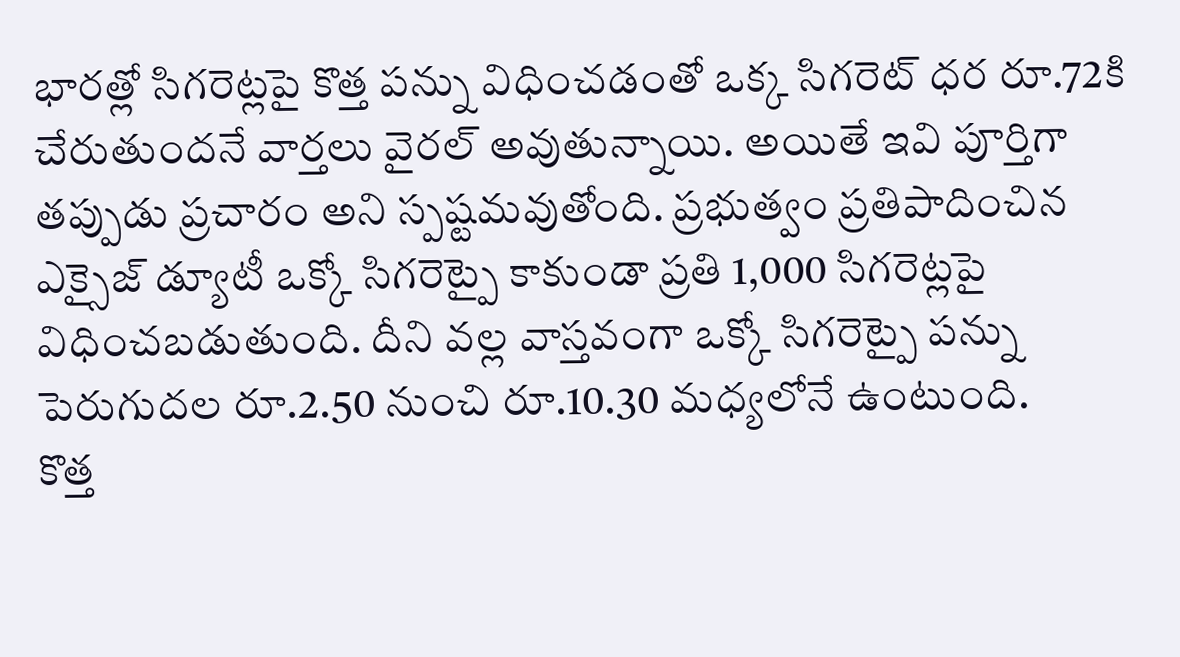భారత్లో సిగరెట్లపై కొత్త పన్ను విధించడంతో ఒక్క సిగరెట్ ధర రూ.72కి చేరుతుందనే వార్తలు వైరల్ అవుతున్నాయి. అయితే ఇవి పూర్తిగా తప్పుడు ప్రచారం అని స్పష్టమవుతోంది. ప్రభుత్వం ప్రతిపాదించిన ఎక్సైజ్ డ్యూటీ ఒక్కో సిగరెట్పై కాకుండా ప్రతి 1,000 సిగరెట్లపై విధించబడుతుంది. దీని వల్ల వాస్తవంగా ఒక్కో సిగరెట్పై పన్ను పెరుగుదల రూ.2.50 నుంచి రూ.10.30 మధ్యలోనే ఉంటుంది.
కొత్త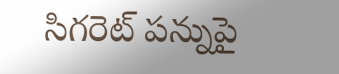సిగరెట్ పన్నుపై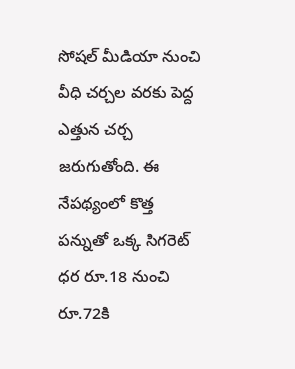సోషల్ మీడియా నుంచి వీధి చర్చల వరకు పెద్ద ఎత్తున చర్చ జరుగుతోంది. ఈ నేపథ్యంలో కొత్త పన్నుతో ఒక్క సిగరెట్ ధర రూ.18 నుంచి రూ.72కి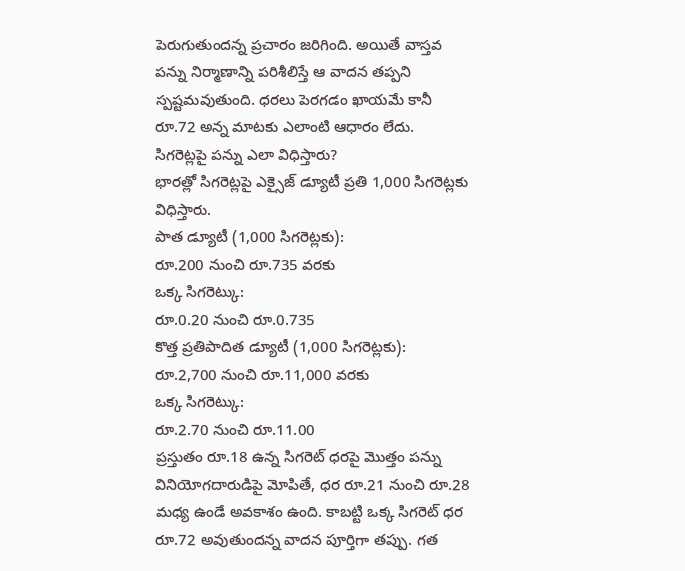పెరుగుతుందన్న ప్రచారం జరిగింది. అయితే వాస్తవ పన్ను నిర్మాణాన్ని పరిశీలిస్తే ఆ వాదన తప్పని స్పష్టమవుతుంది. ధరలు పెరగడం ఖాయమే కానీ రూ.72 అన్న మాటకు ఎలాంటి ఆధారం లేదు.
సిగరెట్లపై పన్ను ఎలా విధిస్తారు?
భారత్లో సిగరెట్లపై ఎక్సైజ్ డ్యూటీ ప్రతి 1,000 సిగరెట్లకు విధిస్తారు.
పాత డ్యూటీ (1,000 సిగరెట్లకు):
రూ.200 నుంచి రూ.735 వరకు
ఒక్క సిగరెట్కు:
రూ.0.20 నుంచి రూ.0.735
కొత్త ప్రతిపాదిత డ్యూటీ (1,000 సిగరెట్లకు):
రూ.2,700 నుంచి రూ.11,000 వరకు
ఒక్క సిగరెట్కు:
రూ.2.70 నుంచి రూ.11.00
ప్రస్తుతం రూ.18 ఉన్న సిగరెట్ ధరపై మొత్తం పన్ను వినియోగదారుడిపై మోపితే, ధర రూ.21 నుంచి రూ.28 మధ్య ఉండే అవకాశం ఉంది. కాబట్టి ఒక్క సిగరెట్ ధర రూ.72 అవుతుందన్న వాదన పూర్తిగా తప్పు. గత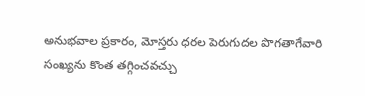అనుభవాల ప్రకారం, మోస్తరు ధరల పెరుగుదల పొగతాగేవారి సంఖ్యను కొంత తగ్గించవచ్చు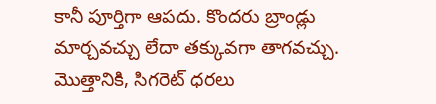కానీ పూర్తిగా ఆపదు. కొందరు బ్రాండ్లు మార్చవచ్చు లేదా తక్కువగా తాగవచ్చు. మొత్తానికి, సిగరెట్ ధరలు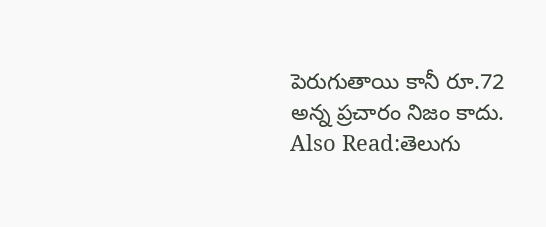పెరుగుతాయి కానీ రూ.72 అన్న ప్రచారం నిజం కాదు.
Also Read:తెలుగు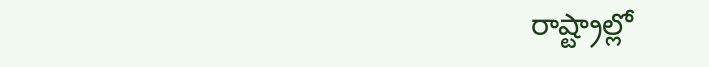రాష్ట్రాల్లో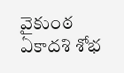వైకుంఠ ఏకాదశి శోభ